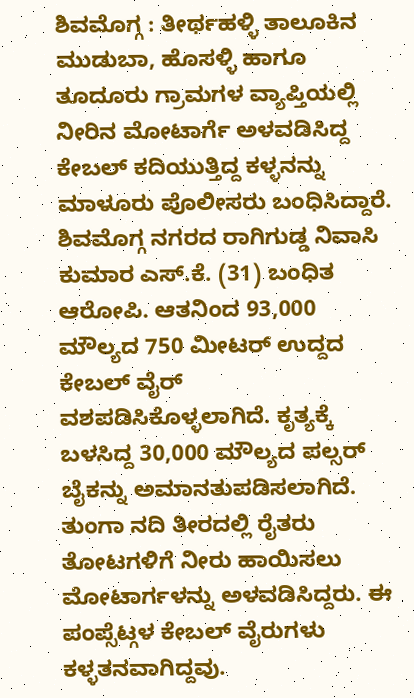ಶಿವಮೊಗ್ಗ : ತೀರ್ಥಹಳ್ಳಿ ತಾಲೂಕಿನ ಮುಡುಬಾ, ಹೊಸಳ್ಳಿ ಹಾಗೂ ತೂದೂರು ಗ್ರಾಮಗಳ ವ್ಯಾಪ್ತಿಯಲ್ಲಿ ನೀರಿನ ಮೋಟಾರ್ಗೆ ಅಳವಡಿಸಿದ್ದ ಕೇಬಲ್ ಕದಿಯುತ್ತಿದ್ದ ಕಳ್ಳನನ್ನು ಮಾಳೂರು ಪೊಲೀಸರು ಬಂಧಿಸಿದ್ದಾರೆ.
ಶಿವಮೊಗ್ಗ ನಗರದ ರಾಗಿಗುಡ್ಡ ನಿವಾಸಿ ಕುಮಾರ ಎಸ್.ಕೆ. (31) ಬಂಧಿತ ಆರೋಪಿ. ಆತನಿಂದ 93,000 ಮೌಲ್ಯದ 750 ಮೀಟರ್ ಉದ್ದದ ಕೇಬಲ್ ವೈರ್ ವಶಪಡಿಸಿಕೊಳ್ಳಲಾಗಿದೆ. ಕೃತ್ಯಕ್ಕೆ ಬಳಸಿದ್ದ 30,000 ಮೌಲ್ಯದ ಪಲ್ಸರ್ ಬೈಕನ್ನು ಅಮಾನತುಪಡಿಸಲಾಗಿದೆ.
ತುಂಗಾ ನದಿ ತೀರದಲ್ಲಿ ರೈತರು ತೋಟಗಳಿಗೆ ನೀರು ಹಾಯಿಸಲು ಮೋಟಾರ್ಗಳನ್ನು ಅಳವಡಿಸಿದ್ದರು. ಈ ಪಂಪ್ಸೆಟ್ಗಳ ಕೇಬಲ್ ವೈರುಗಳು ಕಳ್ಳತನವಾಗಿದ್ದವು.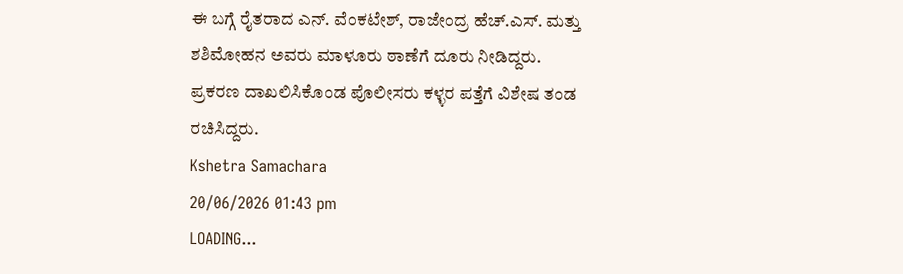ಈ ಬಗ್ಗೆ ರೈತರಾದ ಎನ್. ವೆಂಕಟೇಶ್, ರಾಜೇಂದ್ರ ಹೆಚ್.ಎಸ್. ಮತ್ತು ಶಶಿಮೋಹನ ಅವರು ಮಾಳೂರು ಠಾಣೆಗೆ ದೂರು ನೀಡಿದ್ದರು. ಪ್ರಕರಣ ದಾಖಲಿಸಿಕೊಂಡ ಪೊಲೀಸರು ಕಳ್ಳರ ಪತ್ತೆಗೆ ವಿಶೇಷ ತಂಡ ರಚಿಸಿದ್ದರು.
Kshetra Samachara
20/06/2026 01:43 pm
LOADING...